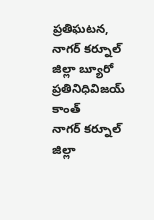ప్రతిఘటన, నాగర్ కర్నూల్ జిల్లా బ్యూరో ప్రతినిధివిజయ్ కాంత్
నాగర్ కర్నూల్ జిల్లా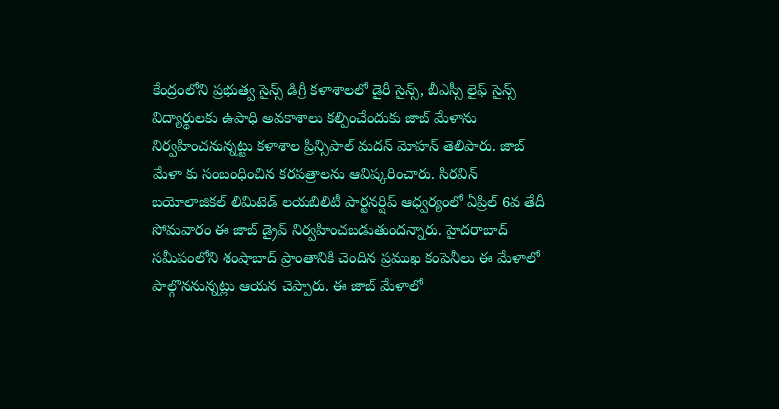కేంద్రంలోని ప్రభుత్వ సైన్స్ డిగ్రీ కళాశాలలో డైరీ సైన్స్, బీఎస్సీ లైఫ్ సైన్స్ విద్యార్థులకు ఉపాధి అవకాశాలు కల్పించేందుకు జాబ్ మేళాను నిర్వహించనున్నట్టు కళాశాల ప్రిన్సిపాల్ మదన్ మోహన్ తెలిపారు. జాబ్ మేళా కు సంబంధించిన కరపత్రాలను ఆవిష్కరించారు. సిరవిన్ బయోలాజికల్ లిమిటెడ్ లయబిలిటీ పార్టనర్షిప్ ఆధ్వర్యంలో ఏప్రిల్ 6వ తేదీ సోమవారం ఈ జాబ్ డ్రైవ్ నిర్వహించబడుతుందన్నారు. హైదరాబాద్ సమీపంలోని శంషాబాద్ ప్రాంతానికి చెందిన ప్రముఖ కంపెనీలు ఈ మేళాలో పాల్గొననున్నట్లు ఆయన చెప్పారు. ఈ జాబ్ మేళాలో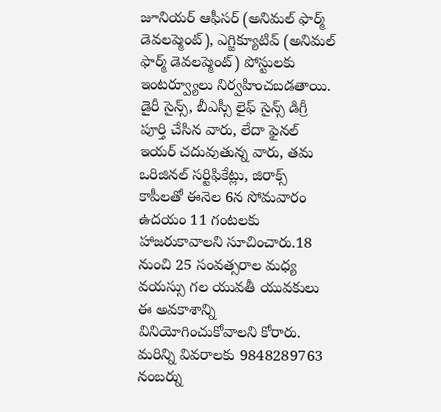జూనియర్ ఆఫీసర్ (అనిమల్ ఫార్మ్ డెవలప్మెంట్), ఎగ్జిక్యూటివ్ (అనిమల్ ఫార్మ్ డెవలప్మెంట్) పోస్టులకు ఇంటర్వ్యూలు నిర్వహించబడతాయి. డైరీ సైన్స్, బీఎస్సీ లైఫ్ సైన్స్ డిగ్రీ పూర్తి చేసిన వారు, లేదా ఫైనల్ ఇయర్ చదువుతున్న వారు, తమ ఒరిజినల్ సర్టిఫికేట్లు, జిరాక్స్ కాపీలతో ఈనెల 6న సోమవారం ఉదయం 11 గంటలకు హాజరుకావాలని సూచించారు.18 నుంచి 25 సంవత్సరాల మధ్య వయస్సు గల యువతీ యువకులు ఈ అవకాశాన్ని వినియోగించుకోవాలని కోరారు. మరిన్ని వివరాలకు 9848289763 నంబర్ను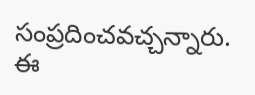సంప్రదించవచ్చన్నారు. ఈ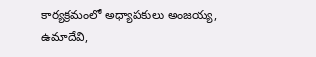కార్యక్రమంలో అధ్యాపకులు అంజయ్య, ఉమాదేవి,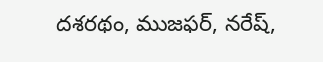దశరథం, ముజఫర్, నరేష్,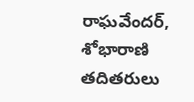రాఘవేందర్, శోభారాణి తదితరులు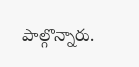పాల్గొన్నారు.